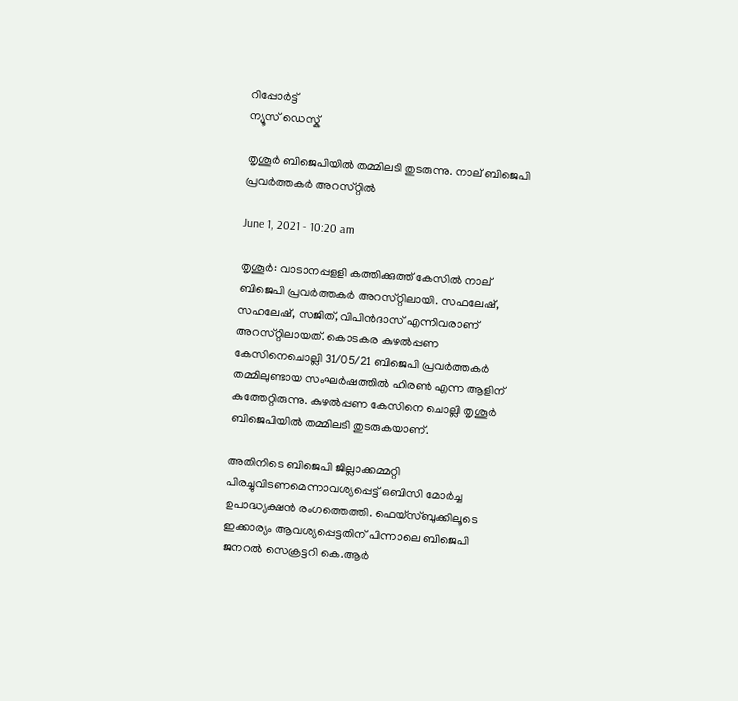റിപ്പോര്‍ട്ട്
ന്യൂസ് ഡെസ്ക്

തൃശൂര്‍ ബിജെപിയില്‍ തമ്മിലടി തുടരുന്നു. നാല്‌ ബിജെപി പ്രവര്‍ത്തകര്‍ അറസ്‌റ്റില്‍

June 1, 2021 - 10:20 am

തൃശൂര്‍: വാടാനപ്പളളി കത്തിക്കുത്ത്‌ കേസില്‍ നാല്‌ ബിജെപി പ്രവര്‍ത്തകര്‍ അറസ്‌റ്റിലായി. സഫലേഷ്‌, സഹലേഷ്‌, സജിത്‌, വിപിന്‍ദാസ്‌ എന്നിവരാണ്‌ അറസ്‌റ്റിലായത്‌. കൊടകര കുഴല്‍പ്പണ കേസിനെചൊല്ലി 31/05/21 ബിജെപി പ്രവര്‍ത്തകര്‍ തമ്മിലുണ്ടായ സംഘര്‍ഷത്തില്‍ ഹിരണ്‍ എന്ന ആളിന്‌ കുത്തേറ്റിരുന്നു. കുഴല്‍പ്പണ കേസിനെ ചൊല്ലി തൃശൂര്‍ ബിജെപിയില്‍ തമ്മിലടി തുടരുകയാണ്‌.

അതിനിടെ ബിജെപി ജില്ലാക്കമ്മറ്റി പിരച്ചുവിടണമെന്നാവശ്യപ്പെട്ട്‌ ഒബിസി മോര്‍ച്ച ഉപാദ്ധ്യക്ഷന്‍ രംഗത്തെത്തി. ഫെയ്‌സ്‌ബുക്കിലൂടെ ഇക്കാര്യം ആവശ്യപ്പെട്ടതിന്‌ പിന്നാലെ ബിജെപി ജനറല്‍ സെക്രട്ടറി കെ.ആര്‍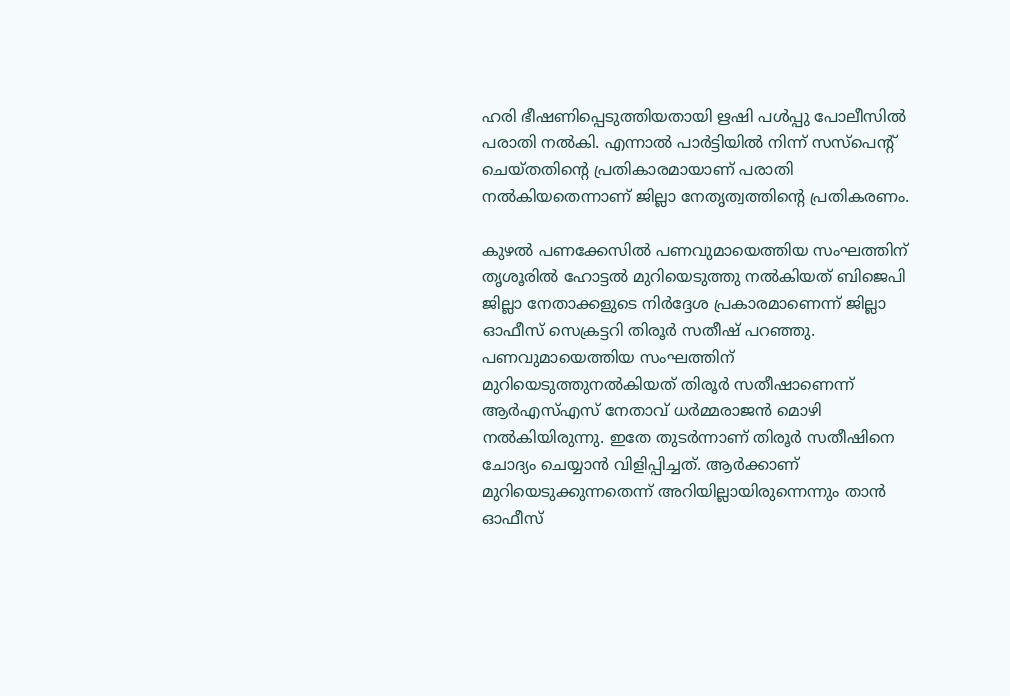ഹരി ഭീഷണിപ്പെടുത്തിയതായി ഋഷി പള്‍പ്പു പോലീസില്‍ പരാതി നല്‍കി. എന്നാല്‍ പാര്‍ട്ടിയില്‍ നിന്ന് സസ്‌പെന്റ് ചെയ്‌തതിന്റെ പ്രതികാരമായാണ്‌ പരാതി നല്‍കിയതെന്നാണ്‌ ജില്ലാ നേതൃത്വത്തിന്റെ പ്രതികരണം.

കുഴല്‍ പണക്കേസില്‍ പണവുമായെത്തിയ സംഘത്തിന്‌ തൃശൂരില്‍ ഹോട്ടല്‍ മുറിയെടുത്തു നല്‍കിയത്‌ ബിജെപി ജില്ലാ നേതാക്കളുടെ നിര്‍ദ്ദേശ പ്രകാരമാണെന്ന്‌ ജില്ലാ ഓഫീസ്‌ സെക്രട്ടറി തിരൂര്‍ സതീഷ്‌ പറഞ്ഞു. പണവുമായെത്തിയ സംഘത്തിന്‌ മുറിയെടുത്തുനല്‍കിയത്‌ തിരൂര്‍ സതീഷാണെന്ന്‌ ആര്‍എസ്‌എസ്‌ നേതാവ്‌ ധര്‍മ്മരാജന്‍ മൊഴി നല്‍കിയിരുന്നു. ഇതേ തുടര്‍ന്നാണ്‌ തിരൂര്‍ സതീഷിനെ ചോദ്യം ചെയ്യാന്‍ വിളിപ്പിച്ചത്‌. ആര്‍ക്കാണ്‌ മുറിയെടുക്കുന്നതെന്ന്‌ അറിയില്ലായിരുന്നെന്നും താന്‍ ഓഫീസ്‌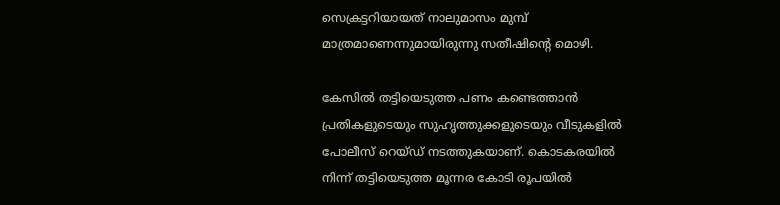സെക്രട്ടറിയായത്‌ നാലുമാസം മുമ്പ്‌ മാത്രമാണെന്നുമായിരുന്നു സതീഷിന്റെ മൊഴി.

കേസില്‍ തട്ടിയെടുത്ത പണം കണ്ടെത്താന്‍ പ്രതികളുടെയും സുഹൃത്തുക്കളുടെയും വീടുകളില്‍ പോലീസ്‌ റെയ്‌ഡ്‌ നടത്തുകയാണ്‌. കൊടകരയില്‍ നിന്ന്‌ തട്ടിയെടുത്ത മൂന്നര കോടി രൂപയില്‍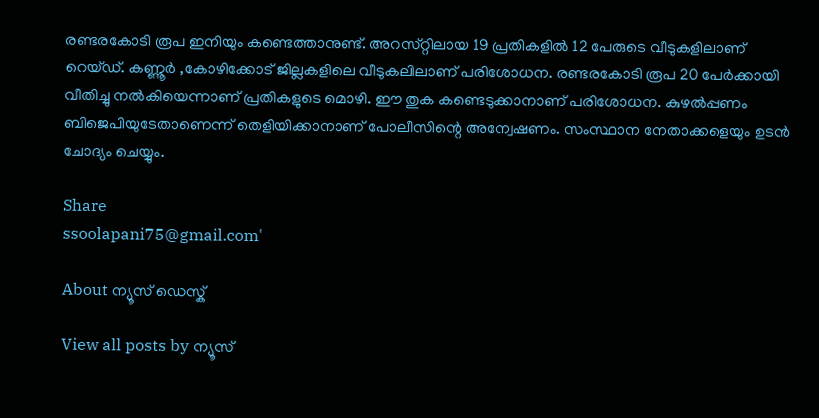രണ്ടരകോടി രൂപ ഇനിയും കണ്ടെത്താനുണ്ട്‌. അറസ്‌റ്റിലായ 19 പ്രതികളില്‍ 12 പേരുടെ വീടുകളിലാണ്‌ റെയ്‌ഡ്‌. കണ്ണൂര്‍ ,കോഴിക്കോട്‌ ജില്ലകളിലെ വീടുകലിലാണ്‌ പരിശോധന. രണ്ടരകോടി രൂപ 20 പേര്‍ക്കായി വീതിച്ചു നല്‍കിയെന്നാണ്‌ പ്രതികളുടെ മൊഴി. ഈ തുക കണ്ടെടുക്കാനാണ്‌ പരിശോധന. കുഴല്‍പ്പണം ബിജെപിയുടേതാണെന്ന്‌ തെളിയിക്കാനാണ്‌ പോലീസിന്റെ അന്വേഷണം. സംസ്ഥാന നേതാക്കളെയും ഉടന്‍ ചോദ്യം ചെയ്യും.

Share
ssoolapani75@gmail.com'

About ന്യൂസ് ഡെസ്ക്

View all posts by ന്യൂസ്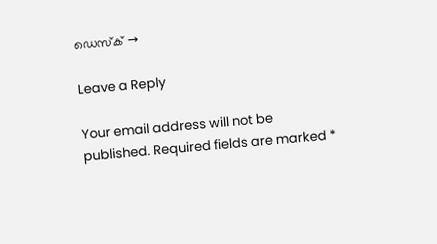ഡെസ്ക് →

Leave a Reply

Your email address will not be published. Required fields are marked *